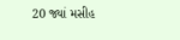20 જ્યાં મસીહ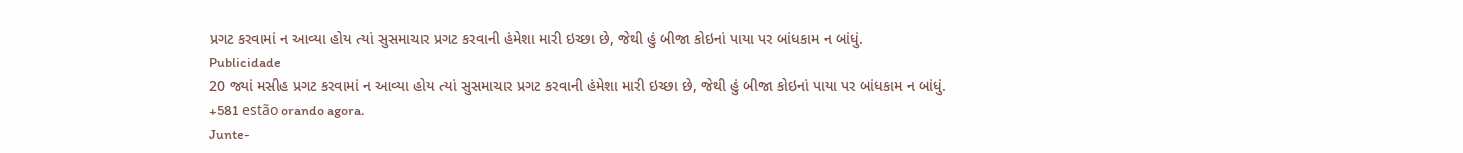પ્રગટ કરવામાં ન આવ્યા હોય ત્યાં સુસમાચાર પ્રગટ કરવાની હંમેશા મારી ઇચ્છા છે, જેથી હું બીજા કોઇનાં પાયા પર બાંધકામ ન બાંધું.
Publicidade
20 જ્યાં મસીહ પ્રગટ કરવામાં ન આવ્યા હોય ત્યાં સુસમાચાર પ્રગટ કરવાની હંમેશા મારી ઇચ્છા છે, જેથી હું બીજા કોઇનાં પાયા પર બાંધકામ ન બાંધું.
+581 estão orando agora.
Junte-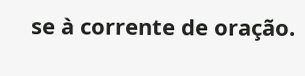se à corrente de oração.